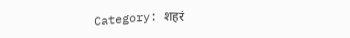Category: शहरं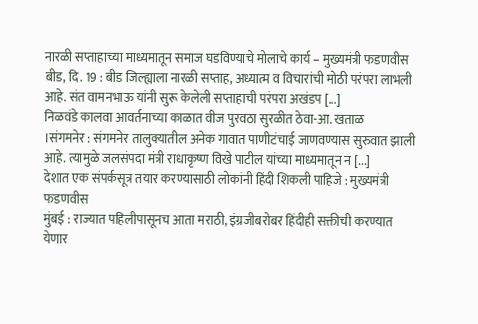नारळी सप्ताहाच्या माध्यमातून समाज घडविण्याचे मोलाचे कार्य – मुख्यमंत्री फडणवीस
बीड, दि. 19 : बीड जिल्ह्याला नारळी सप्ताह, अध्यात्म व विचारांची मोठी परंपरा लाभली आहे. संत वामनभाऊ यांनी सुरू केलेली सप्ताहाची परंपरा अखंडप [...]
निळवंडे कालवा आवर्तनाच्या काळात वीज पुरवठा सुरळीत ठेवा-आ. खताळ
।संगमनेर : संगमनेर तालुक्यातील अनेक गावात पाणीटंचाई जाणवण्यास सुरुवात झाली आहे. त्यामुळे जलसंपदा मंत्री राधाकृष्ण विखे पाटील यांच्या माध्यमातून न [...]
देशात एक संपर्कसूत्र तयार करण्यासाठी लोकांनी हिंदी शिकली पाहिजे : मुख्यमंत्री फडणवीस
मुंबई : राज्यात पहिलीपासूनच आता मराठी, इंग्रजीबरोबर हिंदीही सक्तीची करण्यात येणार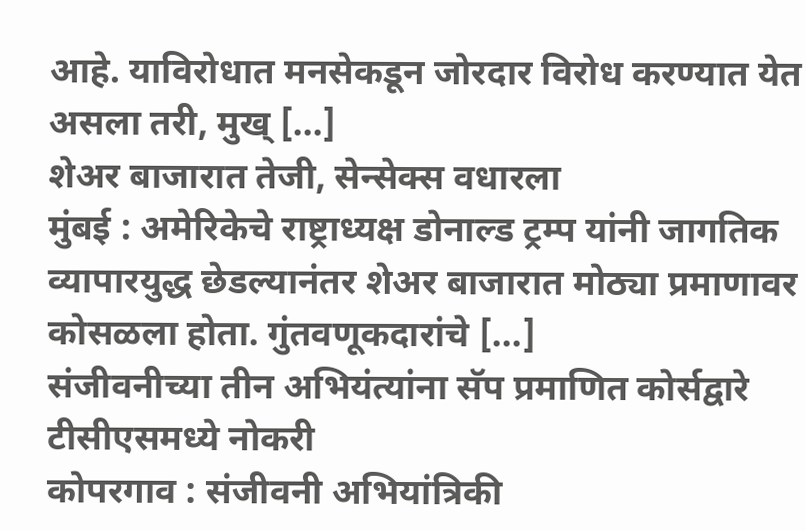आहे. याविरोधात मनसेकडून जोरदार विरोध करण्यात येत असला तरी, मुख् [...]
शेअर बाजारात तेजी, सेन्सेक्स वधारला
मुंबई : अमेरिकेचे राष्ट्राध्यक्ष डोनाल्ड ट्रम्प यांनी जागतिक व्यापारयुद्ध छेडल्यानंतर शेअर बाजारात मोठ्या प्रमाणावर कोसळला होता. गुंतवणूकदारांचे [...]
संजीवनीच्या तीन अभियंत्यांना सॅप प्रमाणित कोर्सद्वारे टीसीएसमध्ये नोकरी
कोपरगाव : संजीवनी अभियांत्रिकी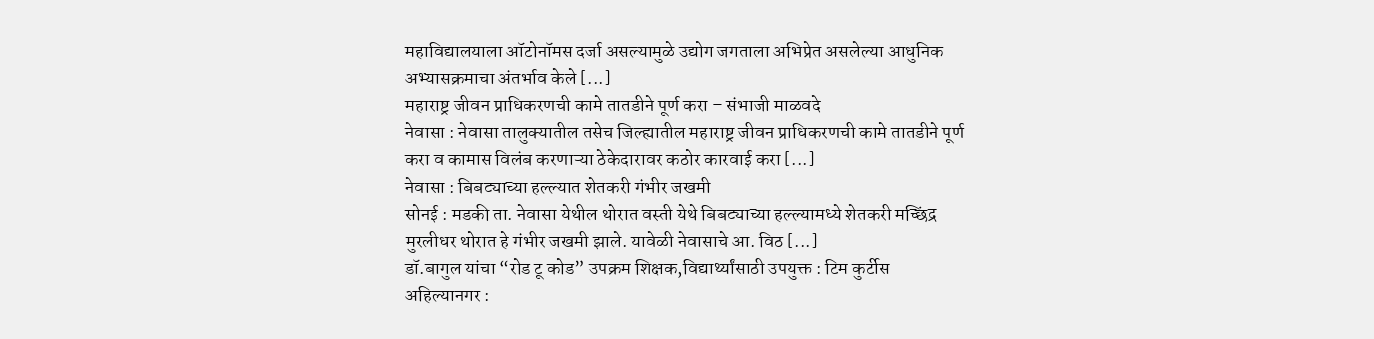महाविद्यालयाला ऑटोनॉमस दर्जा असल्यामुळे उद्योग जगताला अभिप्रेत असलेल्या आधुनिक अभ्यासक्रमाचा अंतर्भाव केले [...]
महाराष्ट्र जीवन प्राधिकरणची कामे तातडीने पूर्ण करा – संभाजी माळवदे
नेवासा : नेवासा तालुक्यातील तसेच जिल्ह्यातील महाराष्ट्र जीवन प्राधिकरणची कामे तातडीने पूर्ण करा व कामास विलंब करणाऱ्या ठेकेदारावर कठोर कारवाई करा [...]
नेवासा : बिबट्याच्या हल्ल्यात शेतकरी गंभीर जखमी
सोनई : मडकी ता. नेवासा येथील थोरात वस्ती येथे बिबट्याच्या हल्ल्यामध्ये शेतकरी मच्छिंद्र मुरलीधर थोरात हे गंभीर जखमी झाले. यावेळी नेवासाचे आ. विठ [...]
डॉ.बागुल यांचा “रोड टू कोड” उपक्रम शिक्षक,विद्यार्थ्यांसाठी उपयुक्त : टिम कुर्टीस
अहिल्यानगर :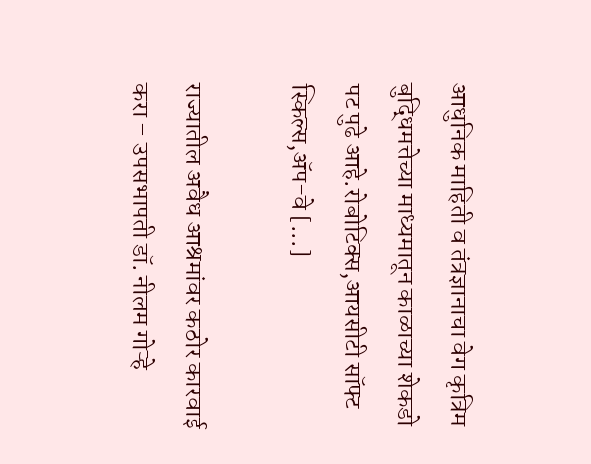आधुनिक माहिती व तंत्रज्ञानाचा वेग कृत्रिम बुद्धिमत्तेच्या माध्यमातून काळाच्या शेकडो पट पुढे आहे.रोबोटिक्स,आयसीटी सॉफ्ट स्किल्स,ॲप-वे [...]

राज्यातील अवैध आश्रमांवर कठोर कारवाई करा – उपसभापती डॉ. नीलम गोऱ्हे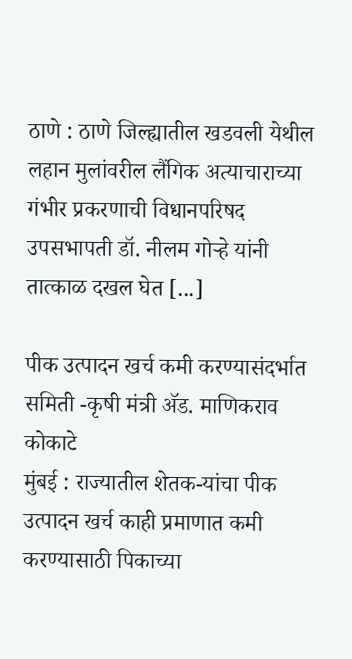ठाणे : ठाणे जिल्ह्यातील खडवली येथील लहान मुलांवरील लैंगिक अत्याचाराच्या गंभीर प्रकरणाची विधानपरिषद उपसभापती डॉ. नीलम गोऱ्हे यांनी तात्काळ दखल घेत [...]

पीक उत्पादन खर्च कमी करण्यासंदर्भात समिती -कृषी मंत्री ॲड. माणिकराव कोकाटे
मुंबई : राज्यातील शेतक-यांचा पीक उत्पादन खर्च काही प्रमाणात कमी करण्यासाठी पिकाच्या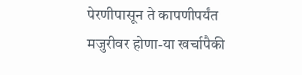पेरणीपासून ते कापणीपर्यंत मजुरीवर होणा-या खर्चापैकी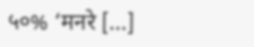५०% ‘मनरे [...]